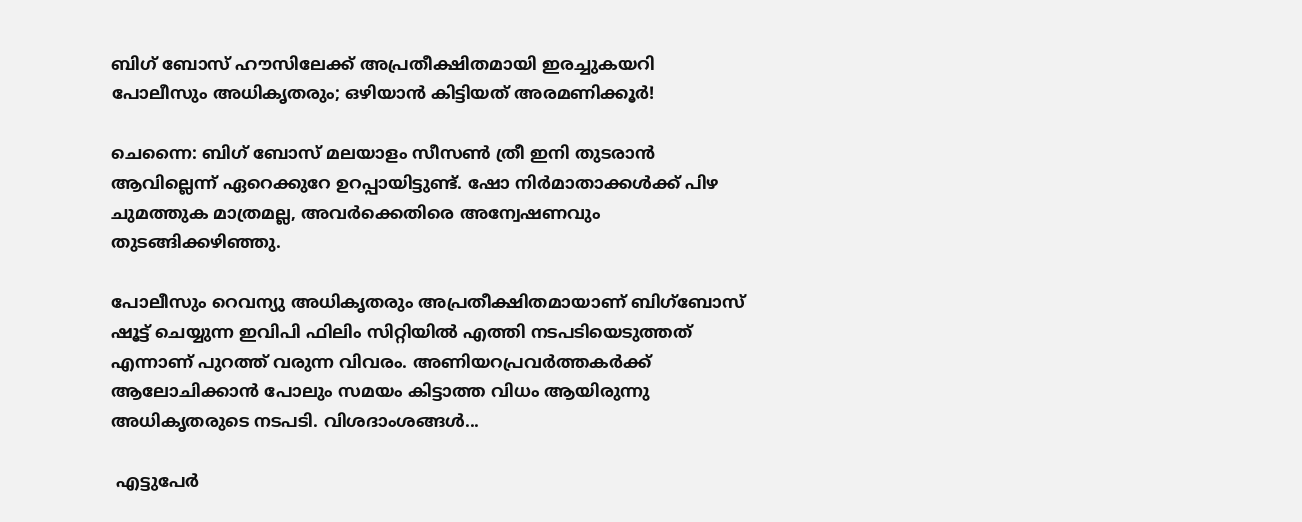ബിഗ് ബോസ് ഹൗസിലേക്ക് അപ്രതീക്ഷിതമായി ഇരച്ചുകയറി പോലീസും അധികൃതരും; ഒഴിയാന്‍ കിട്ടിയത് അരമണിക്കൂര്‍!

ചെന്നൈ: ബിഗ് ബോസ് മലയാളം സീസണ്‍ ത്രീ ഇനി തുടരാന്‍ ആവില്ലെന്ന് ഏറെക്കുറേ ഉറപ്പായിട്ടുണ്ട്. ഷോ നിര്‍മാതാക്കള്‍ക്ക് പിഴ ചുമത്തുക മാത്രമല്ല, അവര്‍ക്കെതിരെ അന്വേഷണവും തുടങ്ങിക്കഴിഞ്ഞു.

പോലീസും റെവന്യു അധികൃതരും അപ്രതീക്ഷിതമായാണ് ബിഗ്‌ബോസ് ഷൂട്ട് ചെയ്യുന്ന ഇവിപി ഫിലിം സിറ്റിയില്‍ എത്തി നടപടിയെടുത്തത് എന്നാണ് പുറത്ത് വരുന്ന വിവരം. അണിയറപ്രവര്‍ത്തകര്‍ക്ക് ആലോചിക്കാന്‍ പോലും സമയം കിട്ടാത്ത വിധം ആയിരുന്നു അധികൃതരുടെ നടപടി. വിശദാംശങ്ങള്‍...

 എട്ടുപേര്‍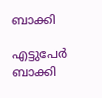ബാക്കി

എട്ടുപേര്‍ ബാക്കി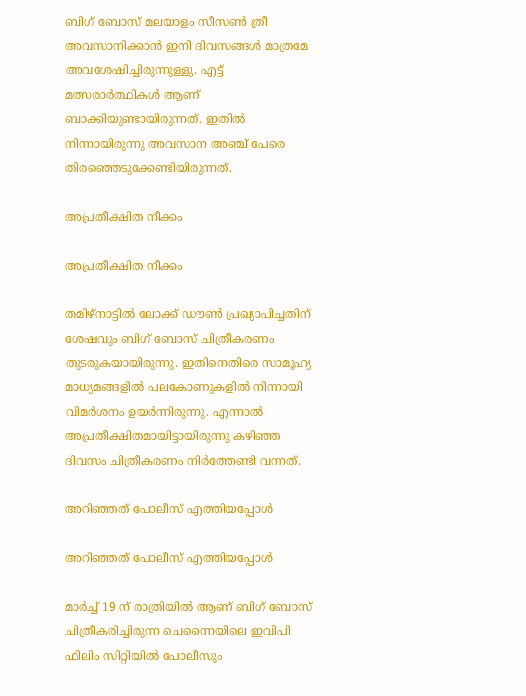ബിഗ് ബോസ് മലയാളം സീസണ്‍ ത്രീ അവസാനിക്കാന്‍ ഇനി ദിവസങ്ങള്‍ മാത്രമേ അവശേഷിച്ചിരുന്നുള്ളു. എട്ട് മത്സരാര്‍ത്ഥികള്‍ ആണ് ബാക്കിയുണ്ടായിരുന്നത്. ഇതില്‍ നിന്നായിരുന്നു അവസാന അഞ്ച് പേരെ തിരഞ്ഞെടുക്കേണ്ടിയിരുന്നത്.

അപ്രതീക്ഷിത നീക്കം

അപ്രതീക്ഷിത നീക്കം

തമിഴ്‌നാട്ടില്‍ ലോക്ക് ഡൗണ്‍ പ്രഖ്യാപിച്ചതിന് ശേഷവും ബിഗ് ബോസ് ചിത്രീകരണം തുടരുകയായിരുന്നു. ഇതിനെതിരെ സാമൂഹ്യ മാധ്യമങ്ങളില്‍ പലകോണുകളില്‍ നിന്നായി വിമര്‍ശനം ഉയര്‍ന്നിരുന്നു. എന്നാല്‍ അപ്രതീക്ഷിതമായിട്ടായിരുന്നു കഴിഞ്ഞ ദിവസം ചിത്രീകരണം നിര്‍ത്തേണ്ടി വന്നത്.

അറിഞ്ഞത് പോലീസ് എത്തിയപ്പോള്‍

അറിഞ്ഞത് പോലീസ് എത്തിയപ്പോള്‍

മാര്‍ച്ച് 19 ന് രാത്രിയില്‍ ആണ് ബിഗ് ബോസ് ചിത്രീകരിച്ചിരുന്ന ചെന്നൈയിലെ ഇവിപി ഫിലിം സിറ്റിയില്‍ പോലീസും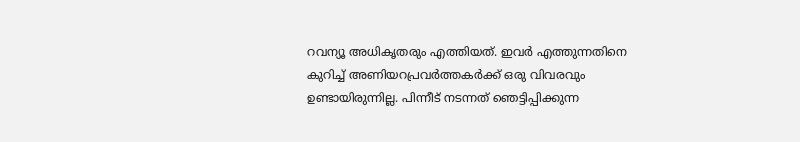റവന്യൂ അധികൃതരും എത്തിയത്. ഇവര്‍ എത്തുന്നതിനെ കുറിച്ച് അണിയറപ്രവര്‍ത്തകര്‍ക്ക് ഒരു വിവരവും ഉണ്ടായിരുന്നില്ല. പിന്നീട് നടന്നത് ഞെട്ടിപ്പിക്കുന്ന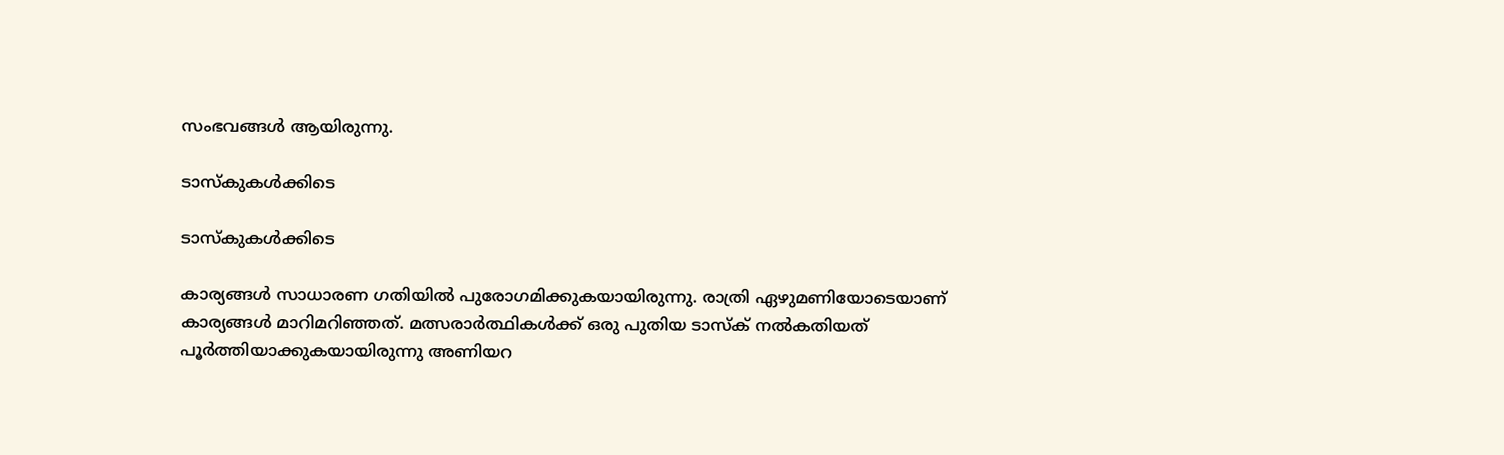സംഭവങ്ങള്‍ ആയിരുന്നു.

ടാസ്‌കുകള്‍ക്കിടെ

ടാസ്‌കുകള്‍ക്കിടെ

കാര്യങ്ങള്‍ സാധാരണ ഗതിയില്‍ പുരോഗമിക്കുകയായിരുന്നു. രാത്രി ഏഴുമണിയോടെയാണ് കാര്യങ്ങള്‍ മാറിമറിഞ്ഞത്. മത്സരാര്‍ത്ഥികള്‍ക്ക് ഒരു പുതിയ ടാസ്‌ക് നല്‍കതിയത് പൂര്‍ത്തിയാക്കുകയായിരുന്നു അണിയറ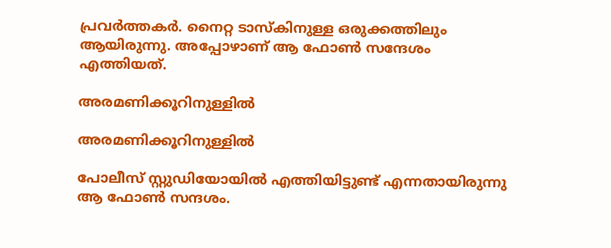പ്രവര്‍ത്തകര്‍. നൈറ്റ ടാസ്‌കിനുള്ള ഒരുക്കത്തിലും ആയിരുന്നു. അപ്പോഴാണ് ആ ഫോണ്‍ സന്ദേശം എത്തിയത്.

അരമണിക്കൂറിനുള്ളില്‍

അരമണിക്കൂറിനുള്ളില്‍

പോലീസ് സ്റ്റുഡിയോയില്‍ എത്തിയിട്ടുണ്ട് എന്നതായിരുന്നു ആ ഫോണ്‍ സന്ദശം.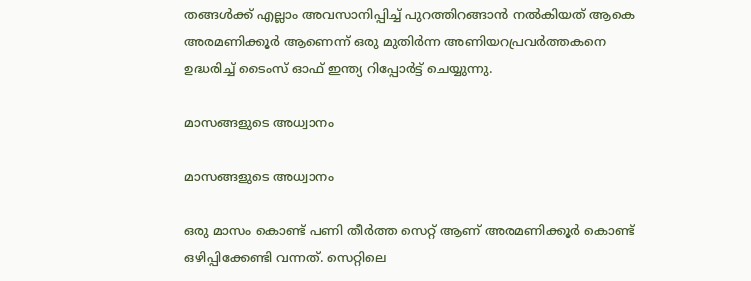തങ്ങള്‍ക്ക് എല്ലാം അവസാനിപ്പിച്ച് പുറത്തിറങ്ങാന്‍ നല്‍കിയത് ആകെ അരമണിക്കൂര്‍ ആണെന്ന് ഒരു മുതിര്‍ന്ന അണിയറപ്രവര്‍ത്തകനെ ഉദ്ധരിച്ച് ടൈംസ് ഓഫ് ഇന്ത്യ റിപ്പോര്‍ട്ട് ചെയ്യുന്നു.

മാസങ്ങളുടെ അധ്വാനം

മാസങ്ങളുടെ അധ്വാനം

ഒരു മാസം കൊണ്ട് പണി തീര്‍ത്ത സെറ്റ് ആണ് അരമണിക്കൂര്‍ കൊണ്ട് ഒഴിപ്പിക്കേണ്ടി വന്നത്. സെറ്റിലെ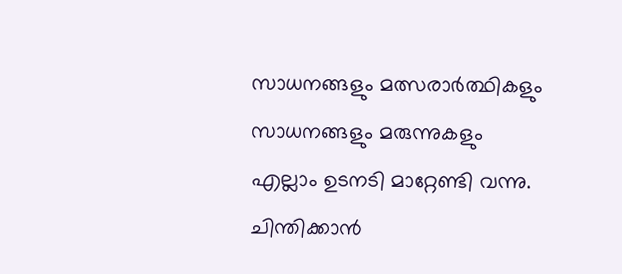സാധനങ്ങളും മത്സരാര്‍ത്ഥികളും സാധനങ്ങളും മരുന്നുകളും എല്ലാം ഉടനടി മാറ്റേണ്ടി വന്നു. ചിന്തിക്കാന്‍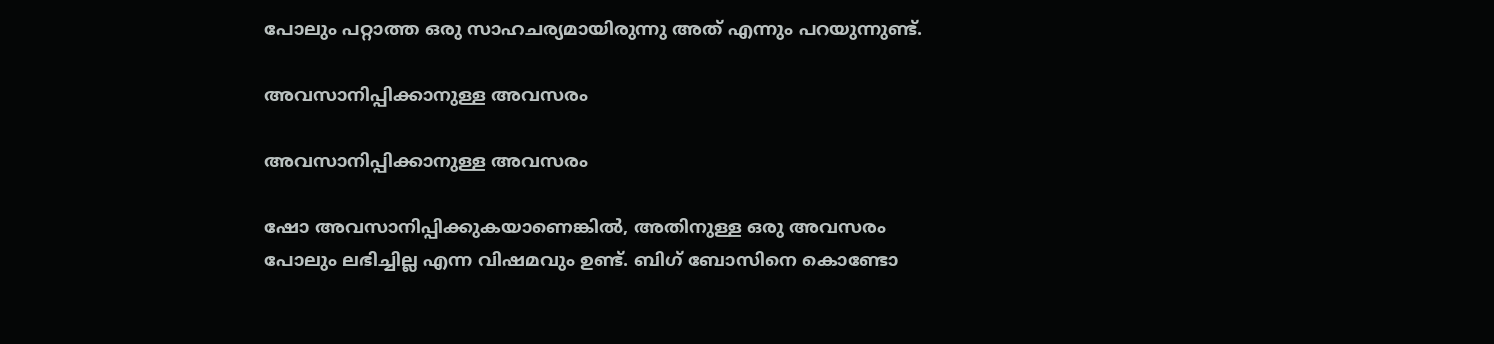പോലും പറ്റാത്ത ഒരു സാഹചര്യമായിരുന്നു അത് എന്നും പറയുന്നുണ്ട്.

അവസാനിപ്പിക്കാനുള്ള അവസരം

അവസാനിപ്പിക്കാനുള്ള അവസരം

ഷോ അവസാനിപ്പിക്കുകയാണെങ്കില്‍, അതിനുള്ള ഒരു അവസരം പോലും ലഭിച്ചില്ല എന്ന വിഷമവും ഉണ്ട്. ബിഗ് ബോസിനെ കൊണ്ടോ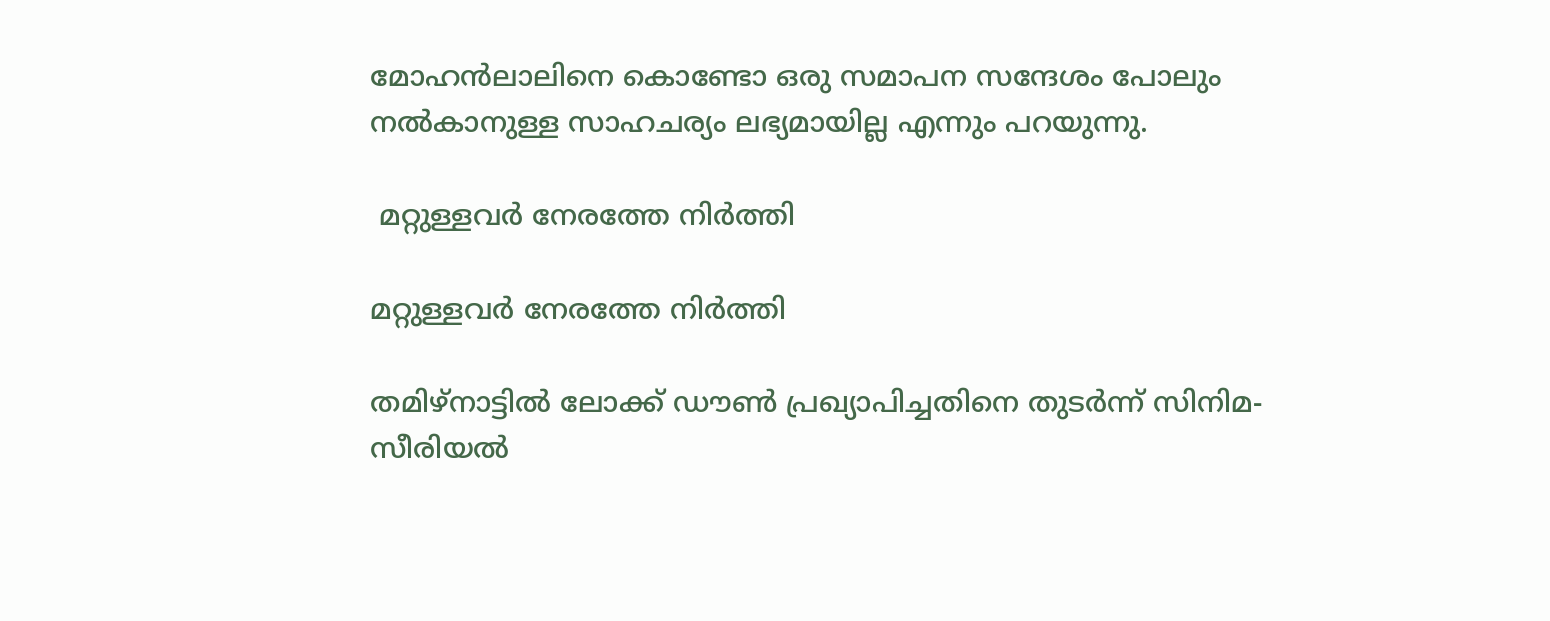മോഹന്‍ലാലിനെ കൊണ്ടോ ഒരു സമാപന സന്ദേശം പോലും നല്‍കാനുള്ള സാഹചര്യം ലഭ്യമായില്ല എന്നും പറയുന്നു.

 മറ്റുള്ളവര്‍ നേരത്തേ നിര്‍ത്തി

മറ്റുള്ളവര്‍ നേരത്തേ നിര്‍ത്തി

തമിഴ്‌നാട്ടില്‍ ലോക്ക് ഡൗണ്‍ പ്രഖ്യാപിച്ചതിനെ തുടര്‍ന്ന് സിനിമ- സീരിയല്‍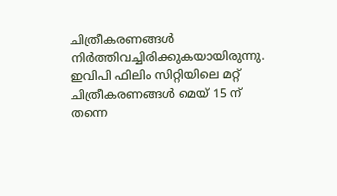ചിത്രീകരണങ്ങള്‍ നിര്‍ത്തിവച്ചിരിക്കുകയായിരുന്നു. ഇവിപി ഫിലിം സിറ്റിയിലെ മറ്റ് ചിത്രീകരണങ്ങള്‍ മെയ് 15 ന് തന്നെ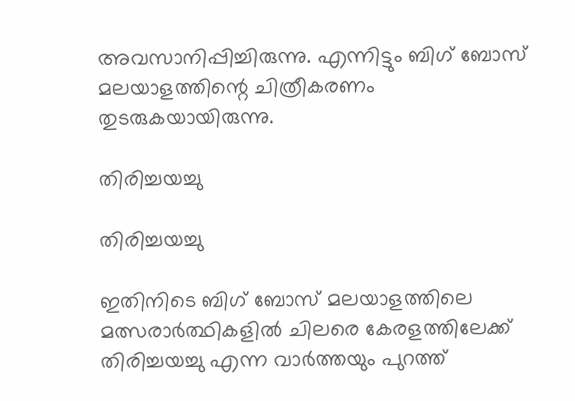അവസാനിപ്പിച്ചിരുന്നു. എന്നിട്ടും ബിഗ് ബോസ് മലയാളത്തിന്റെ ചിത്രീകരണം തുടരുകയായിരുന്നു.

തിരിച്ചയച്ചു

തിരിച്ചയച്ചു

ഇതിനിടെ ബിഗ് ബോസ് മലയാളത്തിലെ മത്സരാര്‍ത്ഥികളില്‍ ചിലരെ കേരളത്തിലേക്ക് തിരിച്ചയച്ചു എന്ന വാര്‍ത്തയും പുറത്ത്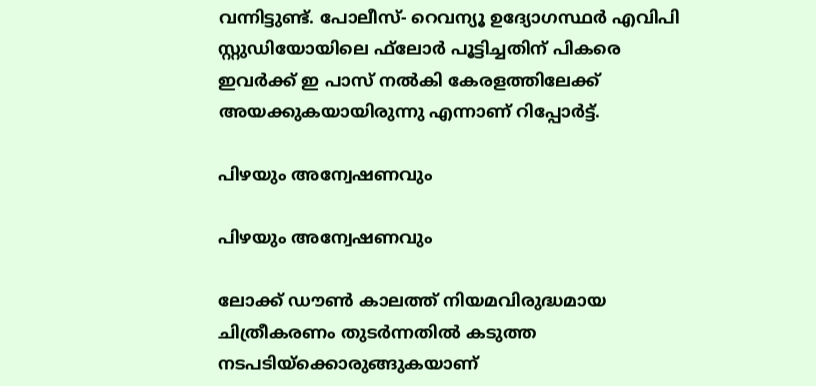വന്നിട്ടുണ്ട്. പോലീസ്- റെവന്യൂ ഉദ്യോഗസ്ഥര്‍ എവിപി സ്റ്റുഡിയോയിലെ ഫ്‌ലോര്‍ പൂട്ടിച്ചതിന് പികരെ ഇവര്‍ക്ക് ഇ പാസ് നല്‍കി കേരളത്തിലേക്ക് അയക്കുകയായിരുന്നു എന്നാണ് റിപ്പോര്‍ട്ട്.

പിഴയും അന്വേഷണവും

പിഴയും അന്വേഷണവും

ലോക്ക് ഡൗണ്‍ കാലത്ത് നിയമവിരുദ്ധമായ ചിത്രീകരണം തുടര്‍ന്നതില്‍ കടുത്ത നടപടിയ്‌ക്കൊരുങ്ങുകയാണ്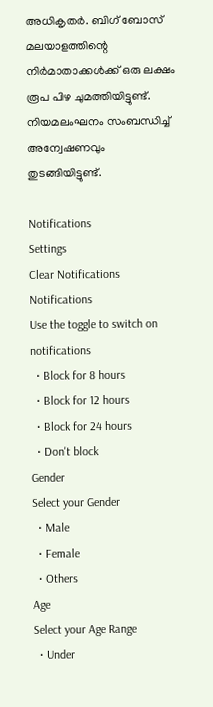അധികൃതര്‍. ബിഗ് ബോസ് മലയാളത്തിന്റെ നിര്‍മാതാക്കള്‍ക്ക് ഒരു ലക്ഷം രൂപ പിഴ ചുമത്തിയിട്ടുണ്ട്. നിയമലംഘനം സംബന്ധിച്ച് അന്വേഷണവും തുടങ്ങിയിട്ടുണ്ട്.

Notifications
Settings
Clear Notifications
Notifications
Use the toggle to switch on notifications
  • Block for 8 hours
  • Block for 12 hours
  • Block for 24 hours
  • Don't block
Gender
Select your Gender
  • Male
  • Female
  • Others
Age
Select your Age Range
  • Under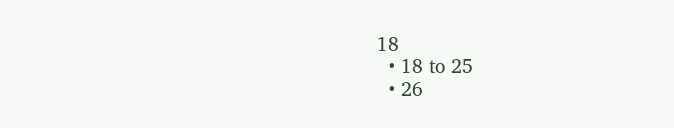18
  • 18 to 25
  • 26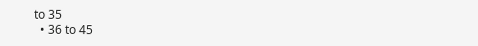to 35
  • 36 to 45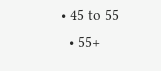• 45 to 55
  • 55+